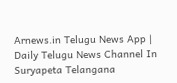Arnews.in Telugu News App | Daily Telugu News Channel In Suryapeta Telangana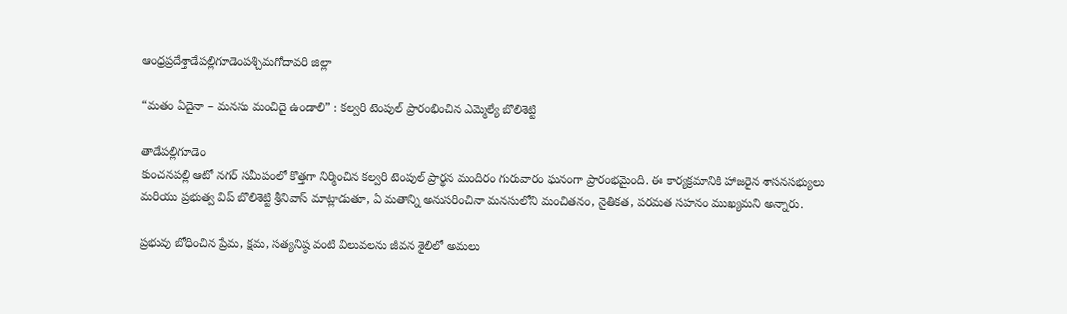ఆంధ్రప్రదేశ్తాడేపల్లిగూడెంపశ్చిమగోదావరి జిల్లా

“మతం ఏదైనా – మనసు మంచిదై ఉండాలి” : కల్వరి టెంపుల్ ప్రారంభించిన ఎమ్మెల్యే బొలిశెట్టి

తాడేపల్లిగూడెం
కుంచనపల్లి ఆటో నగర్ సమీపంలో కొత్తగా నిర్మించిన కల్వరి టెంపుల్ ప్రార్థన మందిరం గురువారం ఘనంగా ప్రారంభమైంది. ఈ కార్యక్రమానికి హాజరైన శాసనసభ్యులు మరియు ప్రభుత్వ విప్ బొలిశెట్టి శ్రీనివాస్ మాట్లాడుతూ, ఏ మతాన్ని అనుసరించినా మనసులోని మంచితనం, నైతికత, పరమత సహనం ముఖ్యమని అన్నారు.

ప్రభువు బోధించిన ప్రేమ, క్షమ, సత్యనిష్ఠ వంటి విలువలను జీవన శైలిలో అమలు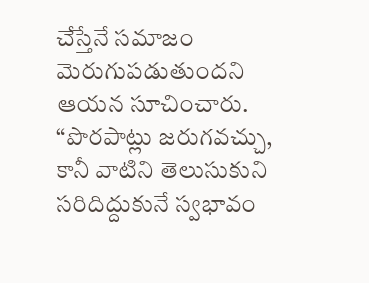చేస్తేనే సమాజం మెరుగుపడుతుందని ఆయన సూచించారు.
“పొరపాట్లు జరుగవచ్చు, కానీ వాటిని తెలుసుకుని సరిదిద్దుకునే స్వభావం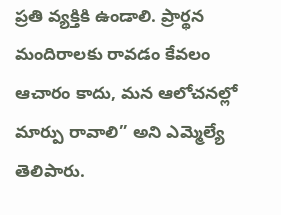ప్రతి వ్యక్తికి ఉండాలి. ప్రార్థన మందిరాలకు రావడం కేవలం ఆచారం కాదు, మన ఆలోచనల్లో మార్పు రావాలి” అని ఎమ్మెల్యే తెలిపారు.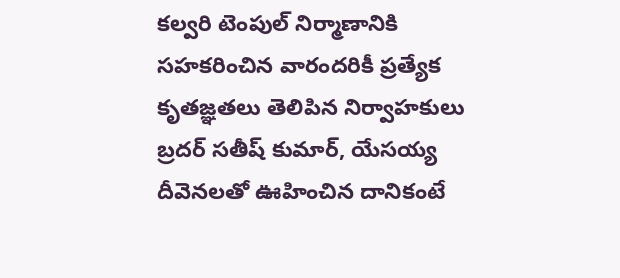కల్వరి టెంపుల్ నిర్మాణానికి సహకరించిన వారందరికీ ప్రత్యేక కృతజ్ఞతలు తెలిపిన నిర్వాహకులు బ్రదర్ సతీష్ కుమార్, యేసయ్య దీవెనలతో ఊహించిన దానికంటే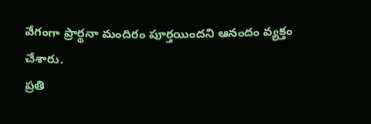వేగంగా ప్రార్థనా మందిరం పూర్తయిందని ఆనందం వ్యక్తం చేశారు.
ప్రతి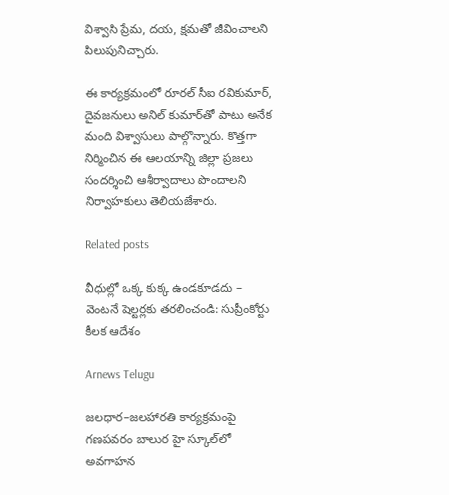విశ్వాసి ప్రేమ, దయ, క్షమతో జీవించాలని పిలుపునిచ్చారు.

ఈ కార్యక్రమంలో రూరల్ సీఐ రవికుమార్, దైవజనులు అనిల్ కుమార్‌తో పాటు అనేక మంది విశ్వాసులు పాల్గొన్నారు. కొత్తగా నిర్మించిన ఈ ఆలయాన్ని జిల్లా ప్రజలు సందర్శించి ఆశీర్వాదాలు పొందాలని నిర్వాహకులు తెలియజేశారు.

Related posts

వీధుల్లో ఒక్క కుక్క ఉండకూడదు – వెంటనే షెల్టర్లకు తరలించండి: సుప్రీంకోర్టు కీలక ఆదేశం

Arnews Telugu

జలధార–జలహారతి కార్యక్రమంపై గణపవరం బాలుర హై స్కూల్‌లో అవగాహన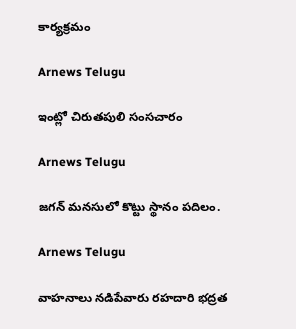కార్యక్రమం

Arnews Telugu

ఇంట్లో చిరుతపులి సంసచారం

Arnews Telugu

జగన్ మనసులో కొట్టు స్థానం పదిలం.

Arnews Telugu

వాహనాలు నడిపేవారు రహదారి భద్రత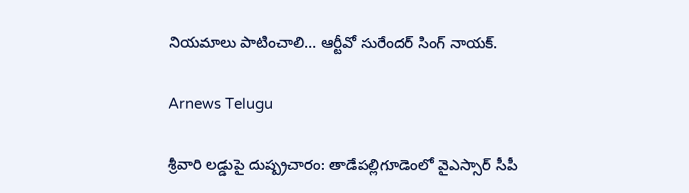నియమాలు పాటించాలి… ఆర్టీవో సురేందర్ సింగ్ నాయక్.

Arnews Telugu

శ్రీవారి లడ్డుపై దుష్ప్రచారం: తాడేపల్లిగూడెంలో వైఎస్సార్ సీపీ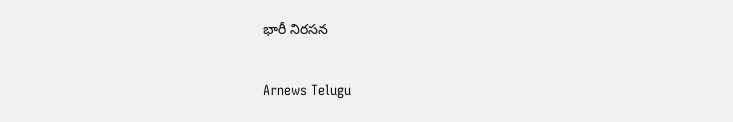భారీ నిరసన

Arnews Telugu